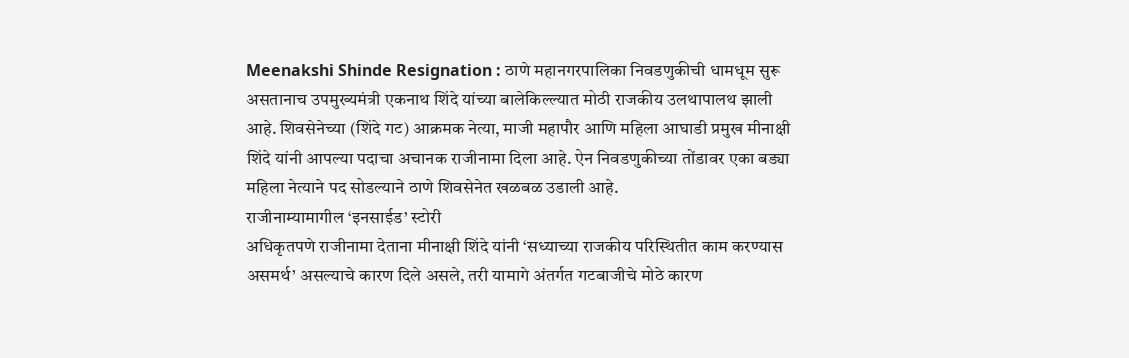Meenakshi Shinde Resignation : ठाणे महानगरपालिका निवडणुकीची धामधूम सुरू असतानाच उपमुख्यमंत्री एकनाथ शिंदे यांच्या बालेकिल्ल्यात मोठी राजकीय उलथापालथ झाली आहे. शिवसेनेच्या (शिंदे गट) आक्रमक नेत्या, माजी महापौर आणि महिला आघाडी प्रमुख मीनाक्षी शिंदे यांनी आपल्या पदाचा अचानक राजीनामा दिला आहे. ऐन निवडणुकीच्या तोंडावर एका बड्या महिला नेत्याने पद सोडल्याने ठाणे शिवसेनेत खळबळ उडाली आहे.
राजीनाम्यामागील ‘इनसाईड’ स्टोरी
अधिकृतपणे राजीनामा देताना मीनाक्षी शिंदे यांनी ‘सध्याच्या राजकीय परिस्थितीत काम करण्यास असमर्थ’ असल्याचे कारण दिले असले, तरी यामागे अंतर्गत गटबाजीचे मोठे कारण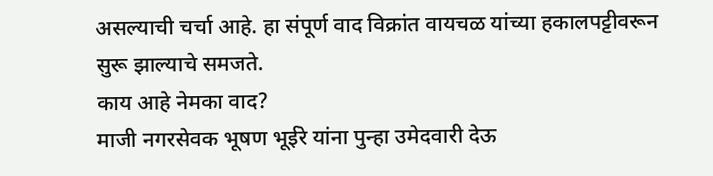असल्याची चर्चा आहे. हा संपूर्ण वाद विक्रांत वायचळ यांच्या हकालपट्टीवरून सुरू झाल्याचे समजते.
काय आहे नेमका वाद?
माजी नगरसेवक भूषण भूईरे यांना पुन्हा उमेदवारी देऊ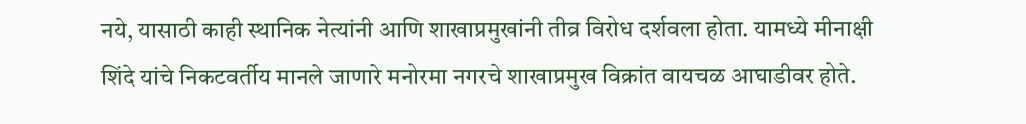नये, यासाठी काही स्थानिक नेत्यांनी आणि शाखाप्रमुखांनी तीव्र विरोध दर्शवला होता. यामध्ये मीनाक्षी शिंदे यांचे निकटवर्तीय मानले जाणारे मनोरमा नगरचे शाखाप्रमुख विक्रांत वायचळ आघाडीवर होते.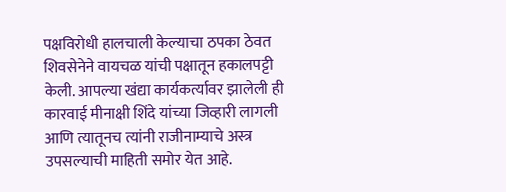पक्षविरोधी हालचाली केल्याचा ठपका ठेवत शिवसेनेने वायचळ यांची पक्षातून हकालपट्टी केली. आपल्या खंद्या कार्यकर्त्यावर झालेली ही कारवाई मीनाक्षी शिंदे यांच्या जिव्हारी लागली आणि त्यातूनच त्यांनी राजीनाम्याचे अस्त्र उपसल्याची माहिती समोर येत आहे.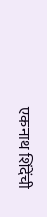एकनाथ शिंदेंची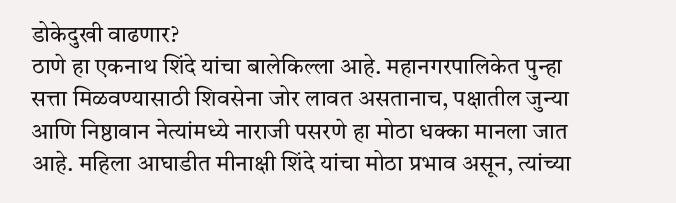डोकेदुखी वाढणार?
ठाणे हा एकनाथ शिंदे यांचा बालेकिल्ला आहे. महानगरपालिकेत पुन्हा सत्ता मिळवण्यासाठी शिवसेना जोर लावत असतानाच, पक्षातील जुन्या आणि निष्ठावान नेत्यांमध्ये नाराजी पसरणे हा मोठा धक्का मानला जात आहे. महिला आघाडीत मीनाक्षी शिंदे यांचा मोठा प्रभाव असून, त्यांच्या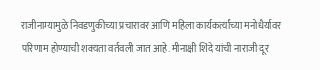राजीनाम्यामुळे निवडणुकीच्या प्रचारावर आणि महिला कार्यकर्त्यांच्या मनोधैर्यावर परिणाम होण्याची शक्यता वर्तवली जात आहे. मीनाक्षी शिंदे यांची नाराजी दूर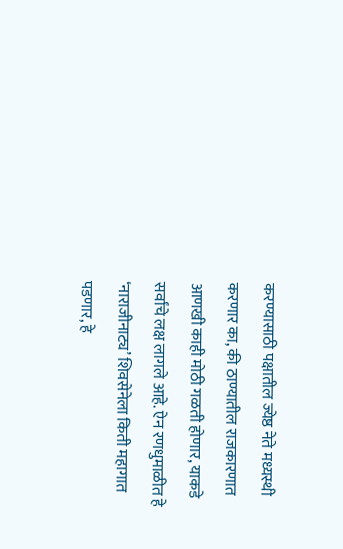करण्यासाठी पक्षातील ज्येष्ठ नेते मध्यस्थी करणार का, की ठाण्यातील राजकारणात आणखी काही मोठी गळती होणार, याकडे सर्वांचे लक्ष लागले आहे. ऐन रणधुमाळीत हे ‘नाराजीनाट्य’ शिवसेनेला किती महागात पडणार, हे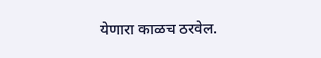येणारा काळच ठरवेल.